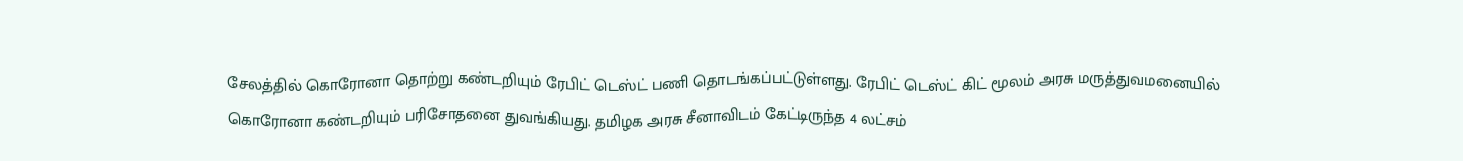சேலத்தில் கொரோனா தொற்று கண்டறியும் ரேபிட் டெஸ்ட் பணி தொடங்கப்பட்டுள்ளது. ரேபிட் டெஸ்ட் கிட் மூலம் அரசு மருத்துவமனையில் கொரோனா கண்டறியும் பரிசோதனை துவங்கியது. தமிழக அரசு சீனாவிடம் கேட்டிருந்த 4 லட்சம்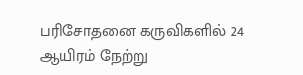பரிசோதனை கருவிகளில் 24 ஆயிரம் நேற்று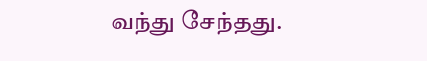வந்து சேந்தது.